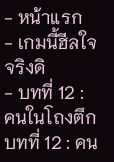- หน้าแรก
- เกมนี้ฮีลใจจริงดิ
- บทที่ 12 : คนในโถงตึก
บทที่ 12 : คน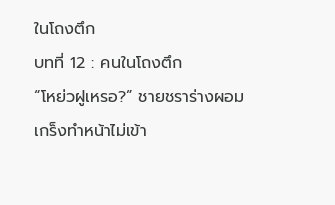ในโถงตึก
บทที่ 12 : คนในโถงตึก
“โหย่วฝูเหรอ?” ชายชราร่างผอมเกร็งทำหน้าไม่เข้า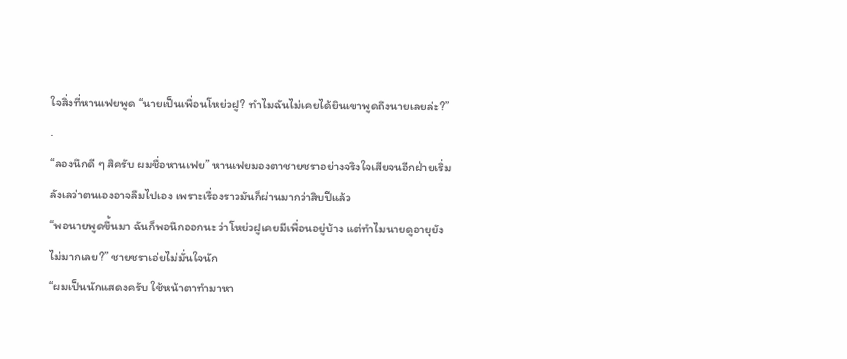ใจสิ่งที่หานเฟยพูด “นายเป็นเพื่อนโหย่วฝู? ทำไมฉันไม่เคยได้ยินเขาพูดถึงนายเลยล่ะ?”
.
“ลองนึกดี ๆ สิครับ ผมชื่อหานเฟย” หานเฟยมองตาชายชราอย่างจริงใจเสียจนอีกฝ่ายเริ่มลังเลว่าตนเองอาจลืมไปเอง เพราะเรื่องราวมันก็ผ่านมากว่าสิบปีแล้ว
“พอนายพูดขึ้นมา ฉันก็พอนึกออกนะ ว่าโหย่วฝูเคยมีเพื่อนอยู่บ้าง แต่ทำไมนายดูอายุยังไม่มากเลย?” ชายชราเอ่ยไม่มั่นใจนัก
“ผมเป็นนักแสดงครับ ใช้หน้าตาทำมาหา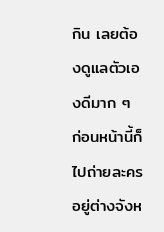กิน เลยต้องดูแลตัวเองดีมาก ๆ ก่อนหน้านี้ก็ไปถ่ายละครอยู่ต่างจังห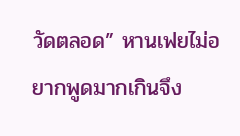วัดตลอด” หานเฟยไม่อยากพูดมากเกินจึง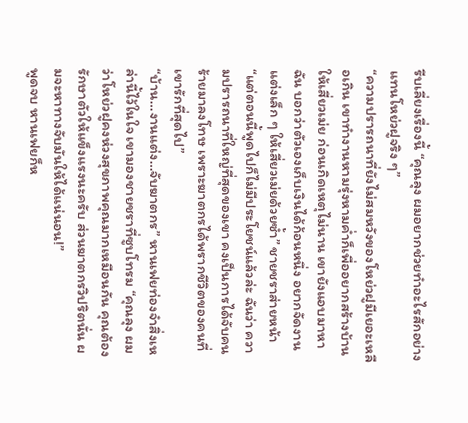รีบเลี่ยงเรื่องนี้ “คุณลุง ผมอยากช่วยทำอะไรสักอย่างแทนโหย่วฝูจริง ๆ”
“ความปรารถนาที่ยังไม่สมหวังของโหย่วฝูมีเยอะเหลือเกิน เขาทำงานหามรุ่งหามค่ำก็เพื่ออยากสร้างบ้านให้เสี่ยวเม่ย ก่อนเกิดเหตุไม่นาน เขายังแอบมาหาฉัน บอกว่าตัวเองเก็บเงินได้ก้อนหนึ่ง อยากจัดงานแต่งเล็ก ๆ ให้เสี่ยวเม่ยด้วยซ้ำ” ชายชราส่ายหน้า
“แต่ตอนนี้พูดไปก็ไม่มีประโยชน์แล้วล่ะ ฉันว่า ความปรารถนาที่ใหญ่ที่สุดของเขา คงเป็นการได้จับคนร้ายมาลงโทษ เพราะฆาตกรได้พรากชีวิตของคนที่เขารักที่สุดไป”
“บ้าน…งานแต่ง…จับฆาตกร” หานเฟยท่องจำสิ่งเหล่านี้ไว้ในใจ เขามองชายชราที่ซูบโทรม “คุณลุง ผมว่าโหย่วฝูคงห่วงสุขภาพคุณมากเหมือนกัน คุณต้องรักษาตัวให้แข็งแรงนะครับ ส่วนฆาตกรวิปริตนั่น ผมจะหาทางจับมันให้ได้แน่นอน!”
พูดจบ หานเฟยก็ห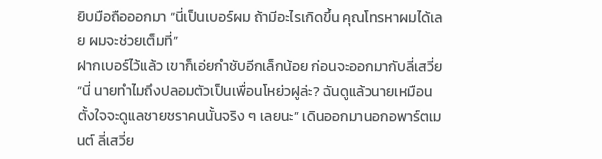ยิบมือถือออกมา “นี่เป็นเบอร์ผม ถ้ามีอะไรเกิดขึ้น คุณโทรหาผมได้เลย ผมจะช่วยเต็มที่”
ฝากเบอร์ไว้แล้ว เขาก็เอ่ยกำชับอีกเล็กน้อย ก่อนจะออกมากับลี่เสวี่ย
“นี่ นายทำไมถึงปลอมตัวเป็นเพื่อนโหย่วฝูล่ะ? ฉันดูแล้วนายเหมือนตั้งใจจะดูแลชายชราคนนั้นจริง ๆ เลยนะ” เดินออกมานอกอพาร์ตเมนต์ ลี่เสวี่ย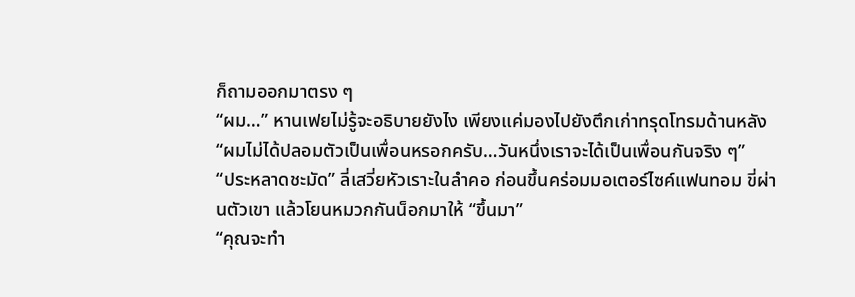ก็ถามออกมาตรง ๆ
“ผม…” หานเฟยไม่รู้จะอธิบายยังไง เพียงแค่มองไปยังตึกเก่าทรุดโทรมด้านหลัง “ผมไม่ได้ปลอมตัวเป็นเพื่อนหรอกครับ…วันหนึ่งเราจะได้เป็นเพื่อนกันจริง ๆ”
“ประหลาดชะมัด” ลี่เสวี่ยหัวเราะในลำคอ ก่อนขึ้นคร่อมมอเตอร์ไซค์แฟนทอม ขี่ผ่านตัวเขา แล้วโยนหมวกกันน็อกมาให้ “ขึ้นมา”
“คุณจะทำ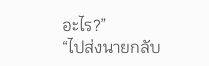อะไร?”
“ไปส่งนายกลับ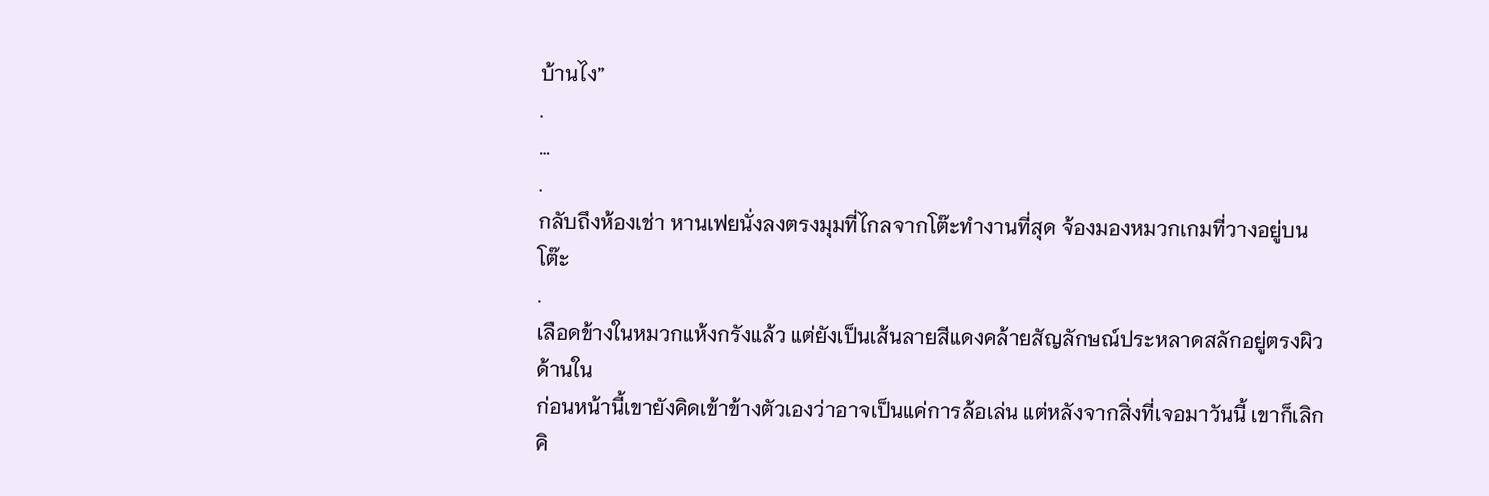บ้านไง”
.
…
.
กลับถึงห้องเช่า หานเฟยนั่งลงตรงมุมที่ไกลจากโต๊ะทำงานที่สุด จ้องมองหมวกเกมที่วางอยู่บนโต๊ะ
.
เลือดข้างในหมวกแห้งกรังแล้ว แต่ยังเป็นเส้นลายสีแดงคล้ายสัญลักษณ์ประหลาดสลักอยู่ตรงผิวด้านใน
ก่อนหน้านี้เขายังคิดเข้าข้างตัวเองว่าอาจเป็นแค่การล้อเล่น แต่หลังจากสิ่งที่เจอมาวันนี้ เขาก็เลิกคิ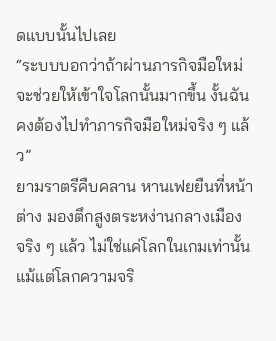ดแบบนั้นไปเลย
“ระบบบอกว่าถ้าผ่านภารกิจมือใหม่ จะช่วยให้เข้าใจโลกนั้นมากขึ้น งั้นฉันคงต้องไปทำภารกิจมือใหม่จริง ๆ แล้ว”
ยามราตรีคืบคลาน หานเฟยยืนที่หน้าต่าง มองตึกสูงตระหง่านกลางเมือง
จริง ๆ แล้ว ไม่ใช่แค่โลกในเกมเท่านั้น แม้แต่โลกความจริ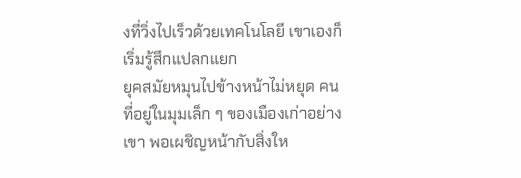งที่วิ่งไปเร็วด้วยเทคโนโลยี เขาเองก็เริ่มรู้สึกแปลกแยก
ยุคสมัยหมุนไปข้างหน้าไม่หยุด คนที่อยู่ในมุมเล็ก ๆ ของเมืองเก่าอย่างเขา พอเผชิญหน้ากับสิ่งให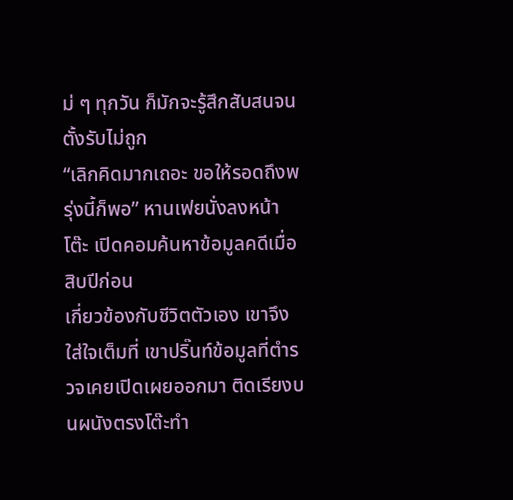ม่ ๆ ทุกวัน ก็มักจะรู้สึกสับสนจนตั้งรับไม่ถูก
“เลิกคิดมากเถอะ ขอให้รอดถึงพรุ่งนี้ก็พอ” หานเฟยนั่งลงหน้าโต๊ะ เปิดคอมค้นหาข้อมูลคดีเมื่อสิบปีก่อน
เกี่ยวข้องกับชีวิตตัวเอง เขาจึงใส่ใจเต็มที่ เขาปริ๊นท์ข้อมูลที่ตำรวจเคยเปิดเผยออกมา ติดเรียงบนผนังตรงโต๊ะทำ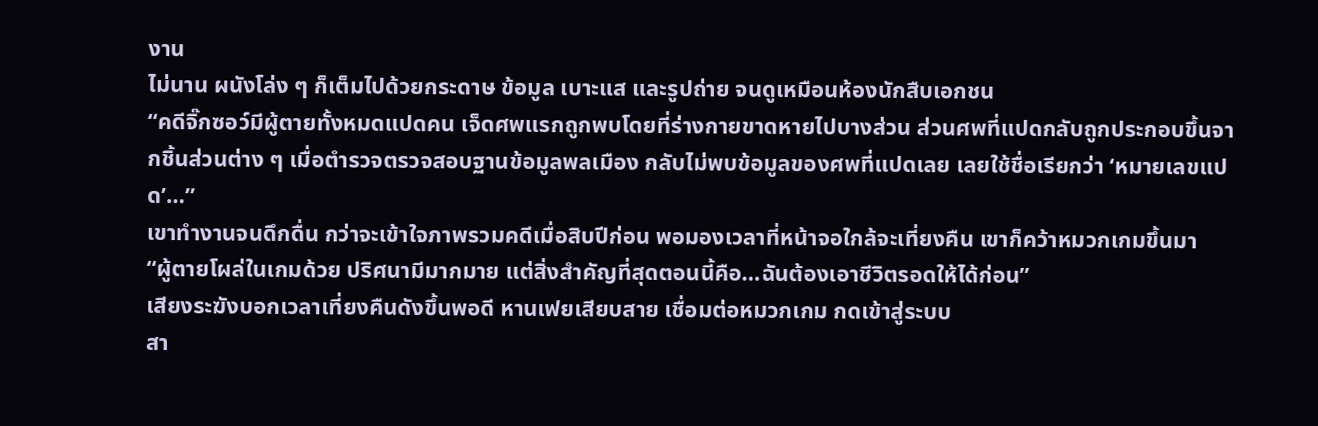งาน
ไม่นาน ผนังโล่ง ๆ ก็เต็มไปด้วยกระดาษ ข้อมูล เบาะแส และรูปถ่าย จนดูเหมือนห้องนักสืบเอกชน
“คดีจิ๊กซอว์มีผู้ตายทั้งหมดแปดคน เจ็ดศพแรกถูกพบโดยที่ร่างกายขาดหายไปบางส่วน ส่วนศพที่แปดกลับถูกประกอบขึ้นจากชิ้นส่วนต่าง ๆ เมื่อตำรวจตรวจสอบฐานข้อมูลพลเมือง กลับไม่พบข้อมูลของศพที่แปดเลย เลยใช้ชื่อเรียกว่า ‘หมายเลขแปด’…”
เขาทำงานจนดึกดื่น กว่าจะเข้าใจภาพรวมคดีเมื่อสิบปีก่อน พอมองเวลาที่หน้าจอใกล้จะเที่ยงคืน เขาก็คว้าหมวกเกมขึ้นมา
“ผู้ตายโผล่ในเกมด้วย ปริศนามีมากมาย แต่สิ่งสำคัญที่สุดตอนนี้คือ…ฉันต้องเอาชีวิตรอดให้ได้ก่อน”
เสียงระฆังบอกเวลาเที่ยงคืนดังขึ้นพอดี หานเฟยเสียบสาย เชื่อมต่อหมวกเกม กดเข้าสู่ระบบ
สา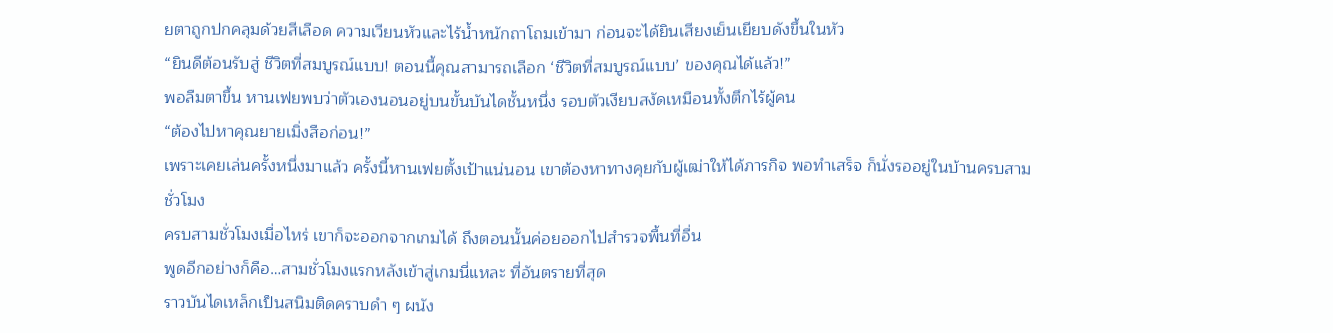ยตาถูกปกคลุมด้วยสีเลือด ความเวียนหัวและไร้น้ำหนักถาโถมเข้ามา ก่อนจะได้ยินเสียงเย็นเยียบดังขึ้นในหัว
“ยินดีต้อนรับสู่ ชีวิตที่สมบูรณ์แบบ! ตอนนี้คุณสามารถเลือก ‘ชีวิตที่สมบูรณ์แบบ’ ของคุณได้แล้ว!”
พอลืมตาขึ้น หานเฟยพบว่าตัวเองนอนอยู่บนขั้นบันไดชั้นหนึ่ง รอบตัวเงียบสงัดเหมือนทั้งตึกไร้ผู้คน
“ต้องไปหาคุณยายเมิ่งสือก่อน!”
เพราะเคยเล่นครั้งหนึ่งมาแล้ว ครั้งนี้หานเฟยตั้งเป้าแน่นอน เขาต้องหาทางคุยกับผู้เฒ่าให้ได้ภารกิจ พอทำเสร็จ ก็นั่งรออยู่ในบ้านครบสามชั่วโมง
ครบสามชั่วโมงเมื่อไหร่ เขาก็จะออกจากเกมได้ ถึงตอนนั้นค่อยออกไปสำรวจพื้นที่อื่น
พูดอีกอย่างก็คือ…สามชั่วโมงแรกหลังเข้าสู่เกมนี่แหละ ที่อันตรายที่สุด
ราวบันไดเหล็กเป็นสนิมติดคราบดำ ๆ ผนัง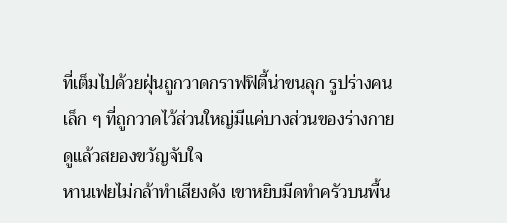ที่เต็มไปด้วยฝุ่นถูกวาดกราฟฟิตี้น่าขนลุก รูปร่างคนเล็ก ๆ ที่ถูกวาดไว้ส่วนใหญ่มีแค่บางส่วนของร่างกาย ดูแล้วสยองขวัญจับใจ
หานเฟยไม่กล้าทำเสียงดัง เขาหยิบมีดทำครัวบนพื้น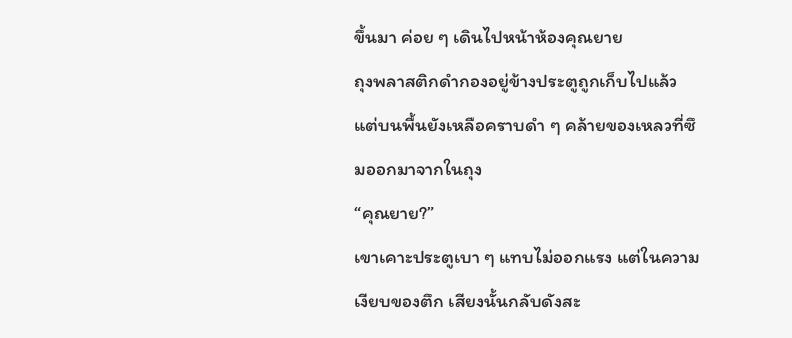ขึ้นมา ค่อย ๆ เดินไปหน้าห้องคุณยาย
ถุงพลาสติกดำกองอยู่ข้างประตูถูกเก็บไปแล้ว แต่บนพื้นยังเหลือคราบดำ ๆ คล้ายของเหลวที่ซึมออกมาจากในถุง
“คุณยาย?”
เขาเคาะประตูเบา ๆ แทบไม่ออกแรง แต่ในความเงียบของตึก เสียงนั้นกลับดังสะ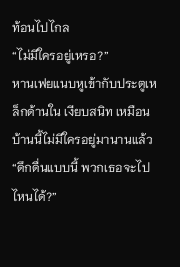ท้อนไปไกล
“ไม่มีใครอยู่เหรอ?”
หานเฟยแนบหูเข้ากับประตูเหล็กด้านใน เงียบสนิท เหมือนบ้านนี้ไม่มีใครอยู่มานานแล้ว
“ดึกดื่นแบบนี้ พวกเธอจะไปไหนได้?”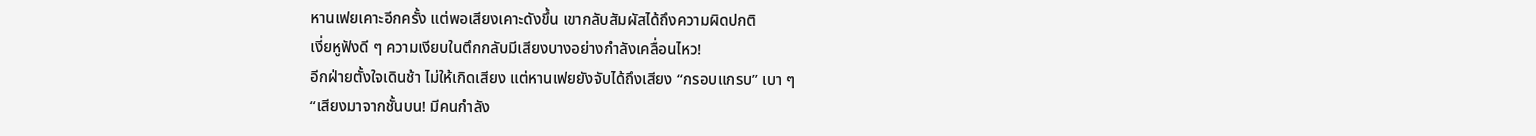หานเฟยเคาะอีกครั้ง แต่พอเสียงเคาะดังขึ้น เขากลับสัมผัสได้ถึงความผิดปกติ
เงี่ยหูฟังดี ๆ ความเงียบในตึกกลับมีเสียงบางอย่างกำลังเคลื่อนไหว!
อีกฝ่ายตั้งใจเดินช้า ไม่ให้เกิดเสียง แต่หานเฟยยังจับได้ถึงเสียง “กรอบแกรบ” เบา ๆ
“เสียงมาจากชั้นบน! มีคนกำลัง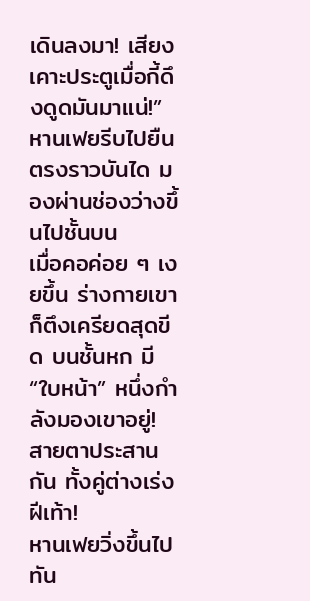เดินลงมา! เสียงเคาะประตูเมื่อกี้ดึงดูดมันมาแน่!”
หานเฟยรีบไปยืนตรงราวบันได มองผ่านช่องว่างขึ้นไปชั้นบน
เมื่อคอค่อย ๆ เงยขึ้น ร่างกายเขาก็ตึงเครียดสุดขีด บนชั้นหก มี “ใบหน้า” หนึ่งกำลังมองเขาอยู่!
สายตาประสานกัน ทั้งคู่ต่างเร่งฝีเท้า!
หานเฟยวิ่งขึ้นไปทัน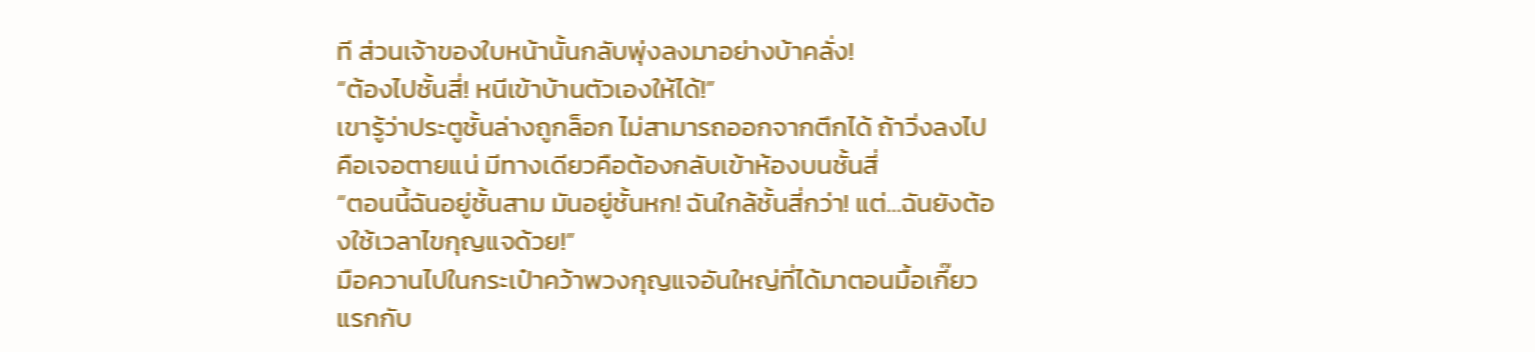ที ส่วนเจ้าของใบหน้านั้นกลับพุ่งลงมาอย่างบ้าคลั่ง!
“ต้องไปชั้นสี่! หนีเข้าบ้านตัวเองให้ได้!”
เขารู้ว่าประตูชั้นล่างถูกล็อก ไม่สามารถออกจากตึกได้ ถ้าวิ่งลงไปคือเจอตายแน่ มีทางเดียวคือต้องกลับเข้าห้องบนชั้นสี่
“ตอนนี้ฉันอยู่ชั้นสาม มันอยู่ชั้นหก! ฉันใกล้ชั้นสี่กว่า! แต่…ฉันยังต้องใช้เวลาไขกุญแจด้วย!”
มือควานไปในกระเป๋าคว้าพวงกุญแจอันใหญ่ที่ได้มาตอนมื้อเกี๊ยวแรกกับ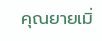คุณยายเมิ่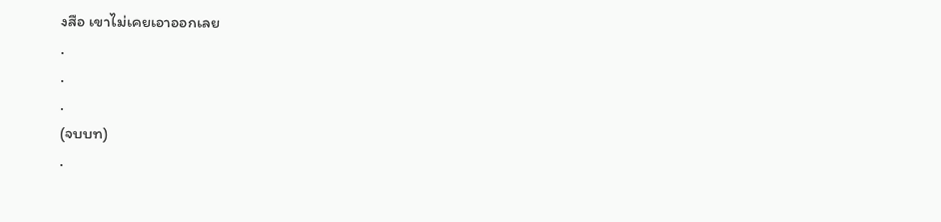งสือ เขาไม่เคยเอาออกเลย
.
.
.
(จบบท)
.